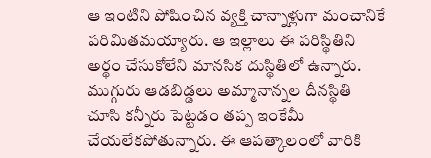ఆ ఇంటిని పోషించిన వ్యక్తి చాన్నాళ్లుగా మంచానికే పరిమితమయ్యారు. ఆ ఇల్లాలు ఈ పరిస్థితిని అర్థం చేసుకోలేని మానసిక దుస్థితిలో ఉన్నారు. ముగ్గురు ఆడబిడ్డలు అమ్మానాన్నల దీనస్థితి చూసి కన్నీరు పెట్టడం తప్ప ఇంకేమీ చేయలేకపోతున్నారు. ఈ ఆపత్కాలంలో వారికి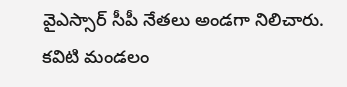వైఎస్సార్ సీపీ నేతలు అండగా నిలిచారు. కవిటి మండలం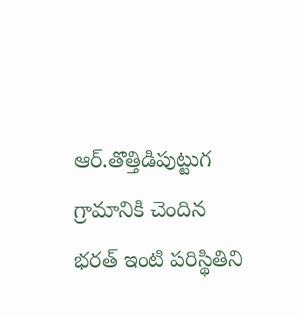ఆర్.తొత్తిడిపుట్టుగ గ్రామానికి చెందిన భరత్ ఇంటి పరిస్థితిని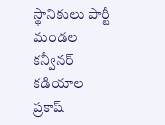స్థానికులు పార్టీ మండల కన్వీనర్ కడియాల ప్రకాష్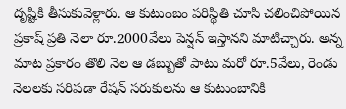దృష్టికి తీసుకువెళ్లారు. ఆ కుటుంబం పరిస్థితి చూసి చలించిపోయిన ప్రకాష్ ప్రతి నెలా రూ.2000వేలు పెన్షన్ ఇస్తానని మాటిచ్చారు. అన్న మాట ప్రకారం తొలి నెల ఆ డబ్బుతో పాటు మరో రూ.5వేలు, రెండు నెలలకు సరిపడా రేషన్ సరుకులను ఆ కుటుంబానికి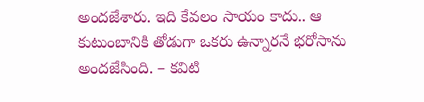అందజేశారు. ఇది కేవలం సాయం కాదు.. ఆ కుటుంబానికి తోడుగా ఒకరు ఉన్నారనే భరోసాను అందజేసింది. – కవిటి